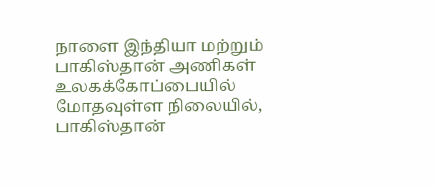நாளை இந்தியா மற்றும் பாகிஸ்தான் அணிகள் உலகக்கோப்பையில் மோதவுள்ள நிலையில், பாகிஸ்தான்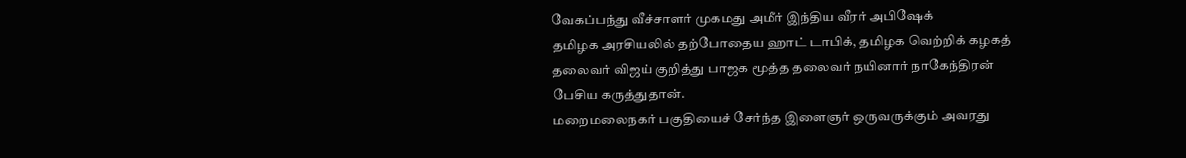வேகப்பந்து வீச்சாளர் முகமது அமீர் இந்திய வீரர் அபிஷேக்
தமிழக அரசியலில் தற்போதைய ஹாட் டாபிக், தமிழக வெற்றிக் கழகத் தலைவர் விஜய் குறித்து பாஜக மூத்த தலைவர் நயினார் நாகேந்திரன் பேசிய கருத்துதான்.
மறைமலைநகர் பகுதியைச் சேர்ந்த இளைஞர் ஒருவருக்கும் அவரது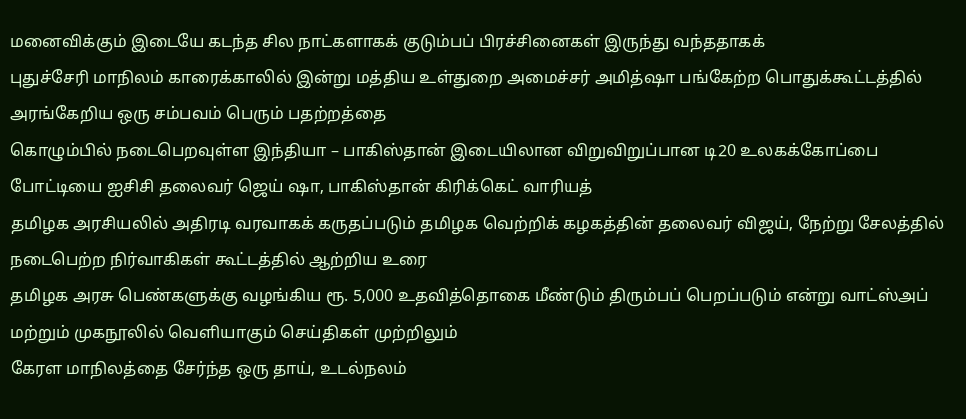மனைவிக்கும் இடையே கடந்த சில நாட்களாகக் குடும்பப் பிரச்சினைகள் இருந்து வந்ததாகக்
புதுச்சேரி மாநிலம் காரைக்காலில் இன்று மத்திய உள்துறை அமைச்சர் அமித்ஷா பங்கேற்ற பொதுக்கூட்டத்தில் அரங்கேறிய ஒரு சம்பவம் பெரும் பதற்றத்தை
கொழும்பில் நடைபெறவுள்ள இந்தியா – பாகிஸ்தான் இடையிலான விறுவிறுப்பான டி20 உலகக்கோப்பை போட்டியை ஐசிசி தலைவர் ஜெய் ஷா, பாகிஸ்தான் கிரிக்கெட் வாரியத்
தமிழக அரசியலில் அதிரடி வரவாகக் கருதப்படும் தமிழக வெற்றிக் கழகத்தின் தலைவர் விஜய், நேற்று சேலத்தில் நடைபெற்ற நிர்வாகிகள் கூட்டத்தில் ஆற்றிய உரை
தமிழக அரசு பெண்களுக்கு வழங்கிய ரூ. 5,000 உதவித்தொகை மீண்டும் திரும்பப் பெறப்படும் என்று வாட்ஸ்அப் மற்றும் முகநூலில் வெளியாகும் செய்திகள் முற்றிலும்
கேரள மாநிலத்தை சேர்ந்த ஒரு தாய், உடல்நலம்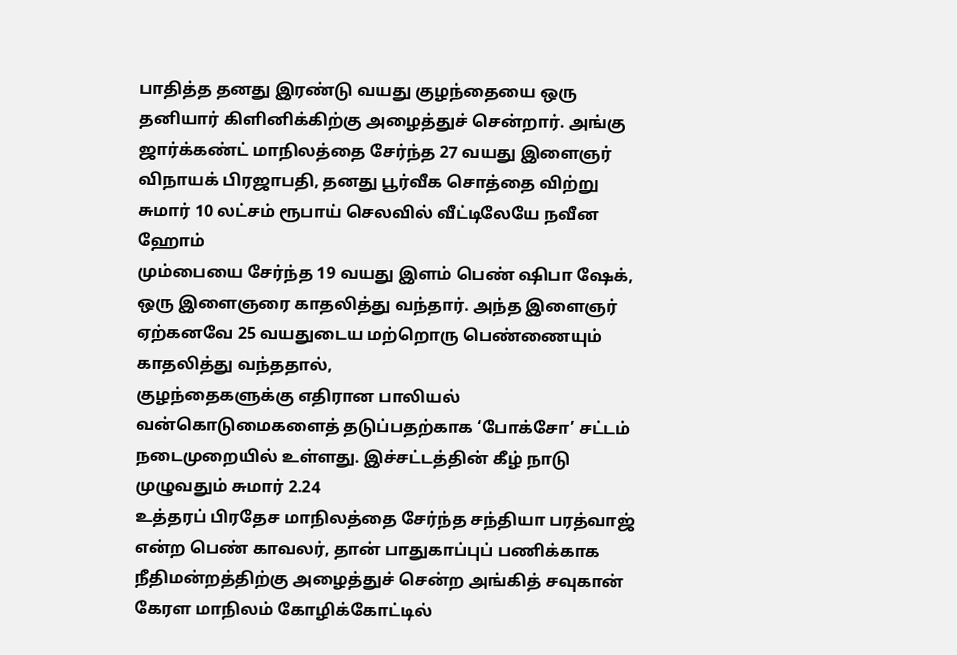பாதித்த தனது இரண்டு வயது குழந்தையை ஒரு தனியார் கிளினிக்கிற்கு அழைத்துச் சென்றார். அங்கு
ஜார்க்கண்ட் மாநிலத்தை சேர்ந்த 27 வயது இளைஞர் விநாயக் பிரஜாபதி, தனது பூர்வீக சொத்தை விற்று சுமார் 10 லட்சம் ரூபாய் செலவில் வீட்டிலேயே நவீன ஹோம்
மும்பையை சேர்ந்த 19 வயது இளம் பெண் ஷிபா ஷேக், ஒரு இளைஞரை காதலித்து வந்தார். அந்த இளைஞர் ஏற்கனவே 25 வயதுடைய மற்றொரு பெண்ணையும் காதலித்து வந்ததால்,
குழந்தைகளுக்கு எதிரான பாலியல் வன்கொடுமைகளைத் தடுப்பதற்காக ‘போக்சோ’ சட்டம் நடைமுறையில் உள்ளது. இச்சட்டத்தின் கீழ் நாடு முழுவதும் சுமார் 2.24
உத்தரப் பிரதேச மாநிலத்தை சேர்ந்த சந்தியா பரத்வாஜ் என்ற பெண் காவலர், தான் பாதுகாப்புப் பணிக்காக நீதிமன்றத்திற்கு அழைத்துச் சென்ற அங்கித் சவுகான்
கேரள மாநிலம் கோழிக்கோட்டில்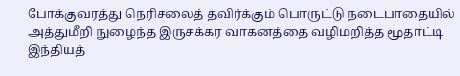போக்குவரத்து நெரிசலைத் தவிர்க்கும் பொருட்டு நடைபாதையில் அத்துமீறி நுழைந்த இருசக்கர வாகனத்தை வழிமறித்த மூதாட்டி
இந்தியத்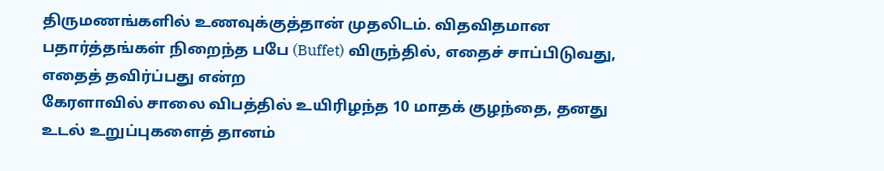திருமணங்களில் உணவுக்குத்தான் முதலிடம். விதவிதமான பதார்த்தங்கள் நிறைந்த பபே (Buffet) விருந்தில், எதைச் சாப்பிடுவது, எதைத் தவிர்ப்பது என்ற
கேரளாவில் சாலை விபத்தில் உயிரிழந்த 10 மாதக் குழந்தை, தனது உடல் உறுப்புகளைத் தானம்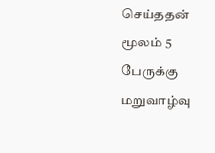செய்ததன் மூலம் 5 பேருக்கு மறுவாழ்வு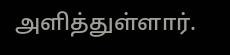அளித்துள்ளார்.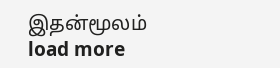இதன்மூலம்
load more